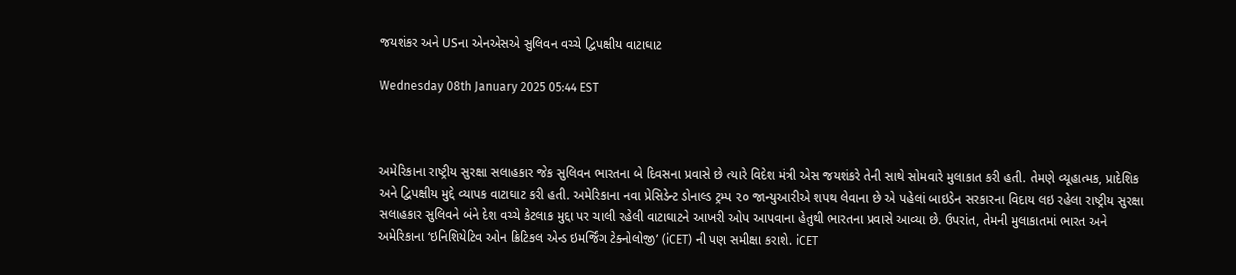જયશંકર અને USના એનએસએ સુલિવન વચ્ચે દ્વિપક્ષીય વાટાઘાટ

Wednesday 08th January 2025 05:44 EST



અમેરિકાના રાષ્ટ્રીય સુરક્ષા સલાહકાર જેક સુલિવન ભારતના બે દિવસના પ્રવાસે છે ત્યારે વિદેશ મંત્રી એસ જયશંકરે તેની સાથે સોમવારે મુલાકાત કરી હતી. તેમણે વ્યૂહાત્મક, પ્રાદેશિક અને દ્વિપક્ષીય મુદ્દે વ્યાપક વાટાઘાટ કરી હતી. અમેરિકાના નવા પ્રેસિડેન્ટ ડોનાલ્ડ ટ્રમ્પ ૨૦ જાન્યુઆરીએ શપથ લેવાના છે એ પહેલાં બાઇડેન સરકારના વિદાય લઇ રહેલા રાષ્ટ્રીય સુરક્ષા સલાહકાર સુલિવને બંને દેશ વચ્ચે કેટલાક મુદ્દા પર ચાલી રહેલી વાટાઘાટને આખરી ઓપ આપવાના હેતુથી ભારતના પ્રવાસે આવ્યા છે. ઉપરાંત, તેમની મુલાકાતમાં ભારત અને અમેરિકાના ‘ઇનિશિયેટિવ ઓન ક્રિટિકલ એન્ડ ઇમર્જિંગ ટેક્નોલોજી’ (iCET) ની પણ સમીક્ષા કરાશે. iCET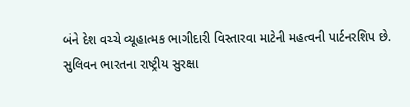બંને દેશ વચ્ચે વ્યૂહાત્મક ભાગીદારી વિસ્તારવા માટેની મહત્વની પાર્ટનરશિપ છે.
સુલિવન ભારતના રાષ્ટ્રીય સુરક્ષા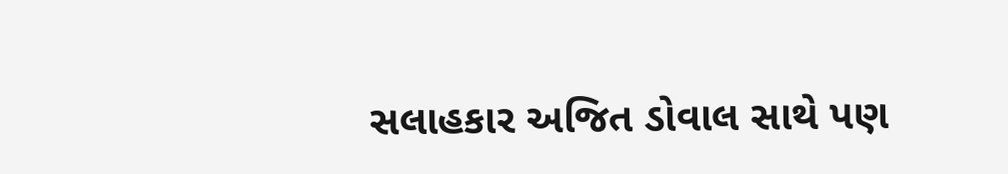સલાહકાર અજિત ડોવાલ સાથે પણ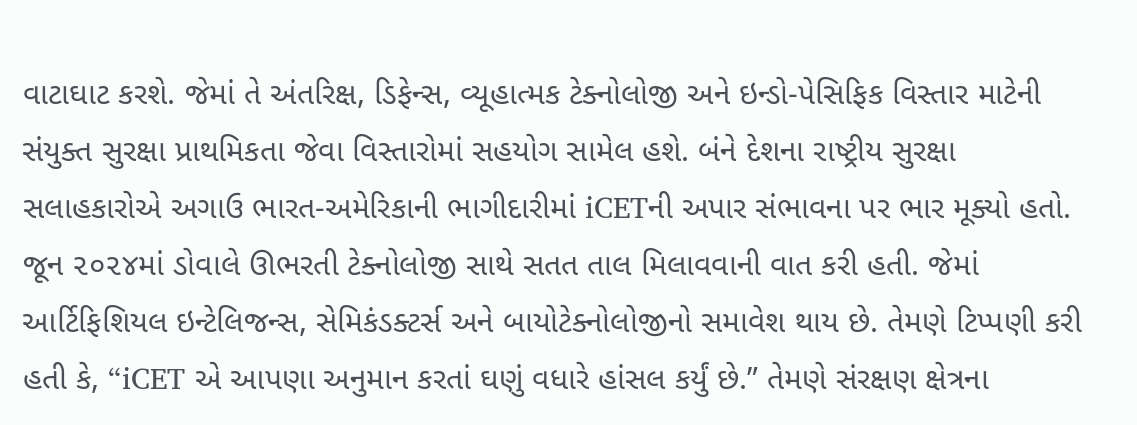વાટાઘાટ કરશે. જેમાં તે અંતરિક્ષ, ડિફેન્સ, વ્યૂહાત્મક ટેક્નોલોજી અને ઇન્ડો-પેસિફિક વિસ્તાર માટેની સંયુક્ત સુરક્ષા પ્રાથમિકતા જેવા વિસ્તારોમાં સહયોગ સામેલ હશે. બંને દેશના રાષ્ટ્રીય સુરક્ષા સલાહકારોએ અગાઉ ભારત-અમેરિકાની ભાગીદારીમાં iCETની અપાર સંભાવના પર ભાર મૂક્યો હતો. જૂન ૨૦૨૪માં ડોવાલે ઊભરતી ટેક્નોલોજી સાથે સતત તાલ મિલાવવાની વાત કરી હતી. જેમાં આર્ટિફિશિયલ ઇન્ટેલિજન્સ, સેમિકંડક્ટર્સ અને બાયોટેક્નોલોજીનો સમાવેશ થાય છે. તેમણે ટિપ્પણી કરી હતી કે, “iCET એ આપણા અનુમાન કરતાં ઘણું વધારે હાંસલ કર્યું છે.” તેમણે સંરક્ષણ ક્ષેત્રના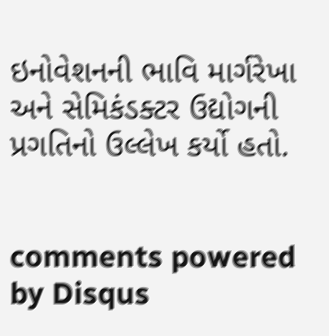ઇનોવેશનની ભાવિ માર્ગરેખા અને સેમિકંડક્ટર ઉદ્યોગની પ્રગતિનો ઉલ્લેખ કર્યો હતો.


comments powered by Disqus